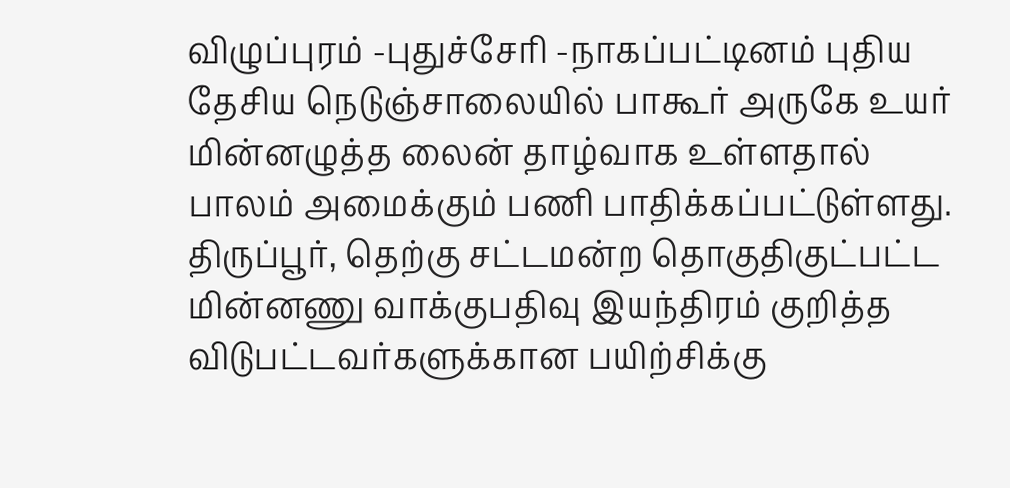விழுப்புரம் -புதுச்சேரி -நாகப்பட்டினம் புதிய தேசிய நெடுஞ்சாலையில் பாகூர் அருகே உயர் மின்னழுத்த லைன் தாழ்வாக உள்ளதால் பாலம் அமைக்கும் பணி பாதிக்கப்பட்டுள்ளது.
திருப்பூர், தெற்கு சட்டமன்ற தொகுதிகுட்பட்ட மின்னணு வாக்குபதிவு இயந்திரம் குறித்த விடுபட்டவர்களுக்கான பயிற்சிக்கு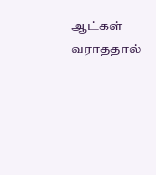ஆட்கள் வராததால்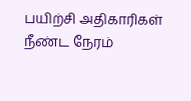பயிற்சி அதிகாரிகள் நீண்ட நேரம்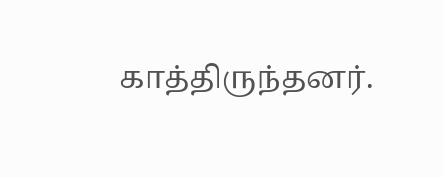காத்திருந்தனர்.